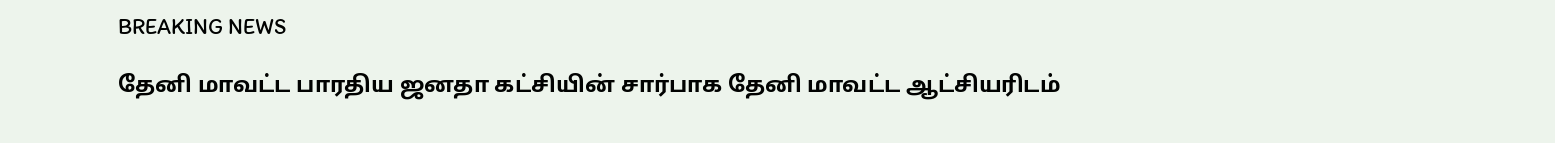BREAKING NEWS

தேனி மாவட்ட பாரதிய ஜனதா கட்சியின் சார்பாக தேனி மாவட்ட ஆட்சியரிடம்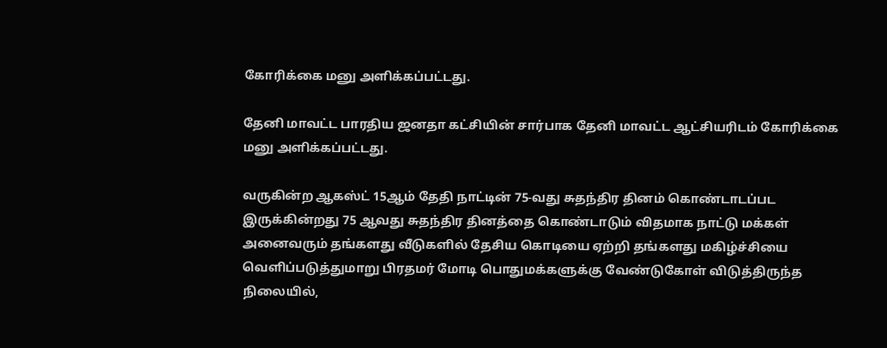கோரிக்கை மனு அளிக்கப்பட்டது.

தேனி மாவட்ட பாரதிய ஜனதா கட்சியின் சார்பாக தேனி மாவட்ட ஆட்சியரிடம் கோரிக்கை மனு அளிக்கப்பட்டது.

வருகின்ற ஆகஸ்ட் 15ஆம் தேதி நாட்டின் 75-வது சுதந்திர தினம் கொண்டாடப்பட இருக்கின்றது 75 ஆவது சுதந்திர தினத்தை கொண்டாடும் விதமாக நாட்டு மக்கள் அனைவரும் தங்களது வீடுகளில் தேசிய கொடியை ஏற்றி தங்களது மகிழ்ச்சியை வெளிப்படுத்துமாறு பிரதமர் மோடி பொதுமக்களுக்கு வேண்டுகோள் விடுத்திருந்த நிலையில்,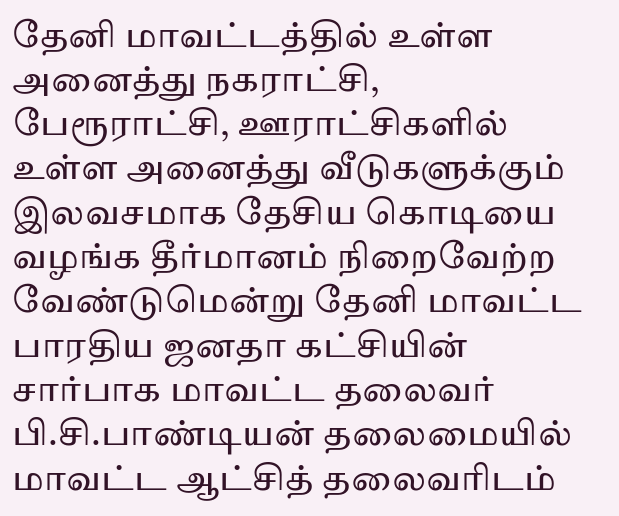தேனி மாவட்டத்தில் உள்ள அனைத்து நகராட்சி, பேரூராட்சி, ஊராட்சிகளில் உள்ள அனைத்து வீடுகளுக்கும் இலவசமாக தேசிய கொடியை வழங்க தீர்மானம் நிறைவேற்ற வேண்டுமென்று தேனி மாவட்ட பாரதிய ஜனதா கட்சியின் சார்பாக மாவட்ட தலைவர் பி.சி.பாண்டியன் தலைமையில் மாவட்ட ஆட்சித் தலைவரிடம்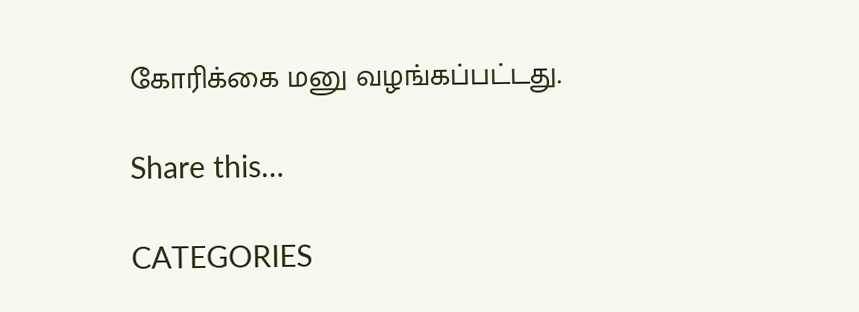கோரிக்கை மனு வழங்கப்பட்டது.

Share this…

CATEGORIES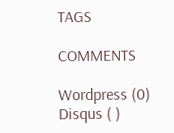TAGS

COMMENTS

Wordpress (0)
Disqus ( )